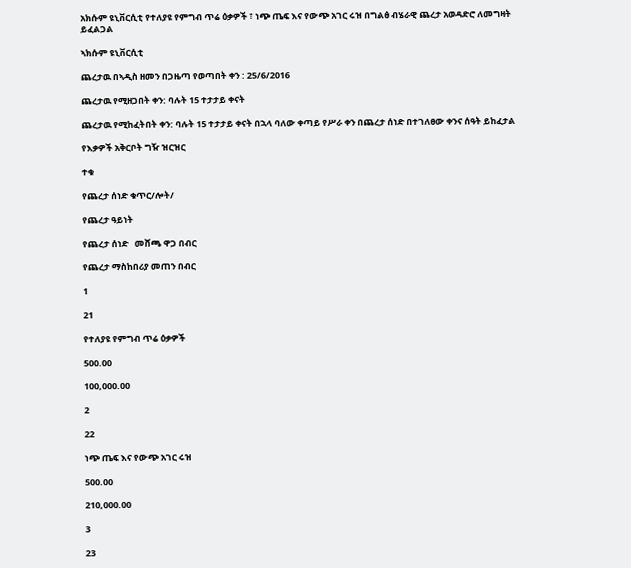አክሱም ዩኒቨርሲቲ የተለያዩ የምግብ ጥሬ ዕቃዎች ፣ ነጭ ጤፍ እና የውጭ አገር ሩዝ በግልፅ ብሄራዊ ጨረታ አወዳድሮ ለመግዛት ይፈልጋል

ኣክሱም ዩኒቨርሲቲ

ጨረታዉ በኣዲስ ዘመን በጋዜጣ የወጣበት ቀን : 25/6/2016

ጨረታዉ የሚዘጋበት ቀን: ባሉት 15 ተታታይ ቀናት

ጨረታዉ የሚከፈትበት ቀን: ባሉት 15 ተታታይ ቀናት በኋላ ባለው ቀጣይ የሥራ ቀን በጨረታ ሰነድ በተገለፀው ቀንና ሰዓት ይከፈታል

የእቃዎች አቅርቦት ግዥ ዝርዝር

ተቁ

የጨረታ ሰነድ ቁጥር/ሎት/

የጨረታ ዓይነት

የጨረታ ሰነድ   መሸጫ ዋጋ በብር

የጨረታ ማስከበሪያ መጠን በብር

1

21

የተለያዩ የምግብ ጥሬ ዕቃዎች

500.00

100,000.00

2

22

ነጭ ጤፍ እና የውጭ አገር ሩዝ

500.00

210,000.00

3

23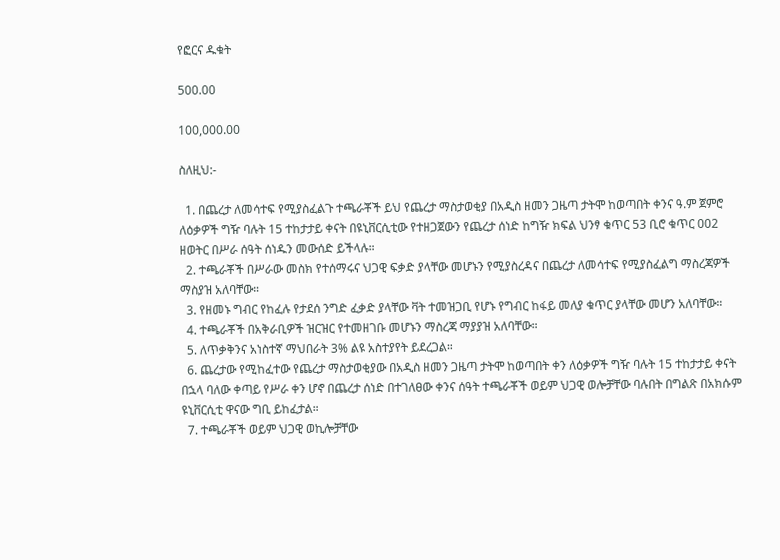የፎርና ዱቁት

500.00

100,000.00

ስለዚህ:-

  1. በጨረታ ለመሳተፍ የሚያስፈልጉ ተጫራቾች ይህ የጨረታ ማስታወቂያ በአዲስ ዘመን ጋዜጣ ታትሞ ከወጣበት ቀንና ዓ.ም ጀምሮ ለዕቃዎች ግዥ ባሉት 15 ተከታታይ ቀናት በዩኒቨርሲቲው የተዘጋጀውን የጨረታ ሰነድ ከግዥ ክፍል ህንፃ ቁጥር 53 ቢሮ ቁጥር 002 ዘወትር በሥራ ሰዓት ሰነዱን መውሰድ ይችላሉ።
  2. ተጫራቾች በሥራው መስክ የተሰማሩና ህጋዊ ፍቃድ ያላቸው መሆኑን የሚያስረዳና በጨረታ ለመሳተፍ የሚያስፈልግ ማስረጃዎች ማስያዝ አለባቸው።
  3. የዘመኑ ግብር የከፈሉ የታደሰ ንግድ ፈቃድ ያላቸው ቫት ተመዝጋቢ የሆኑ የግብር ከፋይ መለያ ቁጥር ያላቸው መሆን አለባቸው።
  4. ተጫራቾች በአቅራቢዎች ዝርዝር የተመዘገቡ መሆኑን ማስረጃ ማያያዝ አለባቸው።
  5. ለጥቃቅንና አነስተኛ ማህበራት 3% ልዩ አስተያየት ይደረጋል።
  6. ጨረታው የሚከፈተው የጨረታ ማስታወቂያው በአዲስ ዘመን ጋዜጣ ታትሞ ከወጣበት ቀን ለዕቃዎች ግዥ ባሉት 15 ተከታታይ ቀናት በኋላ ባለው ቀጣይ የሥራ ቀን ሆኖ በጨረታ ሰነድ በተገለፀው ቀንና ሰዓት ተጫራቾች ወይም ህጋዊ ወሎቻቸው ባሉበት በግልጽ በአክሱም ዩኒቨርሲቲ ዋናው ግቢ ይከፈታል።
  7. ተጫራቾች ወይም ህጋዊ ወኪሎቻቸው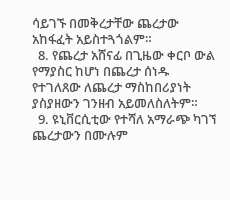ሳይገኙ በመቅረታቸው ጨረታው አከፋፈት አይስተጓጎልም።
  8. የጨረታ አሸናፊ በጊዜው ቀርቦ ውል የማያስር ከሆነ በጨረታ ሰነዱ የተገለጸው ለጨረታ ማስከበሪያነት ያስያዘውን ገንዘብ አይመለስለትም።
  9. ዩኒቨርሲቲው የተሻለ አማራጭ ካገኘ ጨረታውን በሙሉም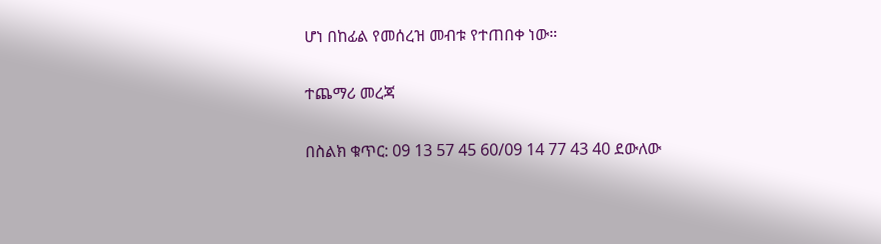ሆነ በከፊል የመሰረዝ መብቱ የተጠበቀ ነው።

ተጨማሪ መረጃ

በስልክ ቁጥር: 09 13 57 45 60/09 14 77 43 40 ደውለው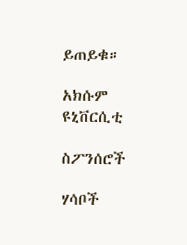ይጠይቁ።

አክሱም ዩኒቨርሲቲ

ስፖንሰሮች

ሃሳቦች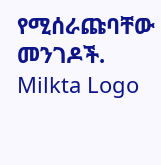የሚሰራጩባቸው መንገዶች.
Milkta Logo